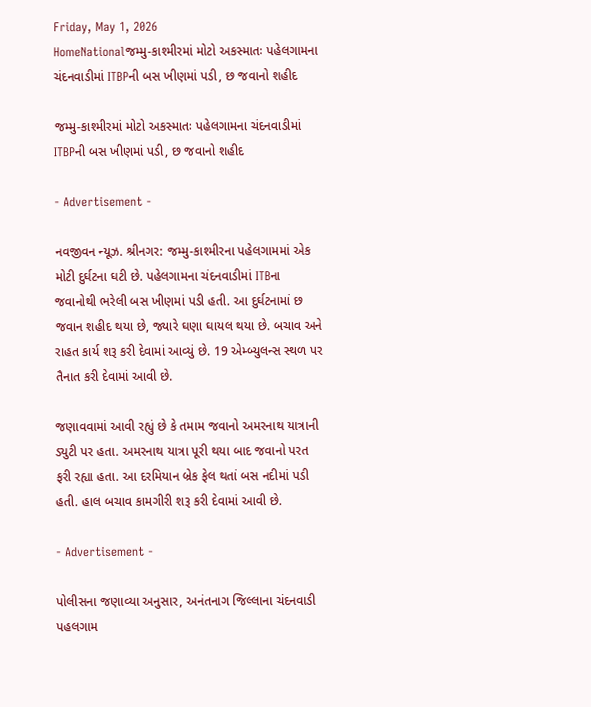Friday, May 1, 2026
HomeNationalજમ્મુ-કાશ્મીરમાં મોટો અકસ્માતઃ પહેલગામના ચંદનવાડીમાં ITBPની બસ ખીણમાં પડી, છ જવાનો શહીદ

જમ્મુ-કાશ્મીરમાં મોટો અકસ્માતઃ પહેલગામના ચંદનવાડીમાં ITBPની બસ ખીણમાં પડી, છ જવાનો શહીદ

- Advertisement -

નવજીવન ન્યૂઝ. શ્રીનગર: જમ્મુ-કાશ્મીરના પહેલગામમાં એક મોટી દુર્ઘટના ઘટી છે. પહેલગામના ચંદનવાડીમાં ITBના જવાનોથી ભરેલી બસ ખીણમાં પડી હતી. આ દુર્ઘટનામાં છ જવાન શહીદ થયા છે, જ્યારે ઘણા ઘાયલ થયા છે. બચાવ અને રાહત કાર્ય શરૂ કરી દેવામાં આવ્યું છે. 19 એમ્બ્યુલન્સ સ્થળ પર તૈનાત કરી દેવામાં આવી છે.

જણાવવામાં આવી રહ્યું છે કે તમામ જવાનો અમરનાથ યાત્રાની ડ્યુટી પર હતા. અમરનાથ યાત્રા પૂરી થયા બાદ જવાનો પરત ફરી રહ્યા હતા. આ દરમિયાન બ્રેક ફેલ થતાં બસ નદીમાં પડી હતી. હાલ બચાવ કામગીરી શરૂ કરી દેવામાં આવી છે.

- Advertisement -

પોલીસના જણાવ્યા અનુસાર, અનંતનાગ જિલ્લાના ચંદનવાડી પહલગામ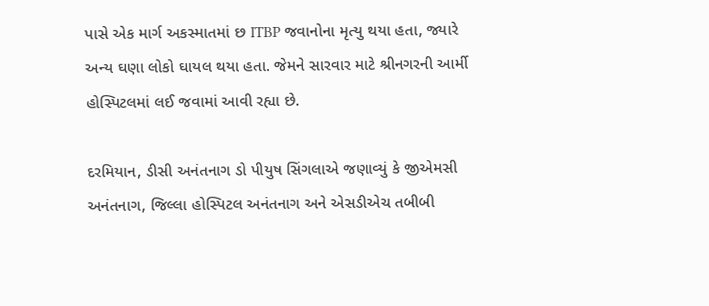પાસે એક માર્ગ અકસ્માતમાં છ ITBP જવાનોના મૃત્યુ થયા હતા, જ્યારે અન્ય ઘણા લોકો ઘાયલ થયા હતા. જેમને સારવાર માટે શ્રીનગરની આર્મી હોસ્પિટલમાં લઈ જવામાં આવી રહ્યા છે.

દરમિયાન, ડીસી અનંતનાગ ડો પીયુષ સિંગલાએ જણાવ્યું કે જીએમસી અનંતનાગ, જિલ્લા હોસ્પિટલ અનંતનાગ અને એસડીએચ તબીબી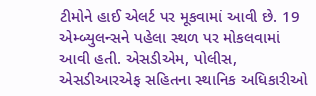ટીમોને હાઈ એલર્ટ પર મૂકવામાં આવી છે. 19 એમ્બ્યુલન્સને પહેલા સ્થળ પર મોકલવામાં આવી હતી. એસડીએમ, પોલીસ, એસડીઆરએફ સહિતના સ્થાનિક અધિકારીઓ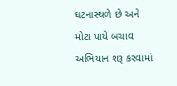ઘટનાસ્થળે છે અને મોટા પાયે બચાવ અભિયાન શરૂ કરવામાં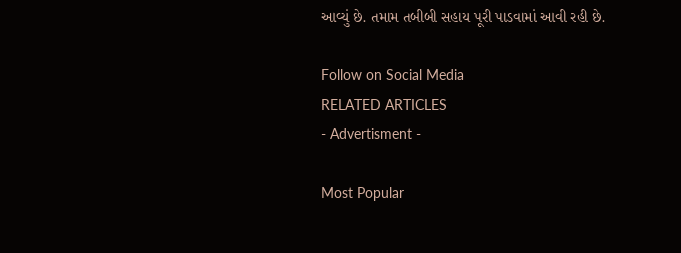આવ્યું છે. તમામ તબીબી સહાય પૂરી પાડવામાં આવી રહી છે.

Follow on Social Media
RELATED ARTICLES
- Advertisment -

Most Popular